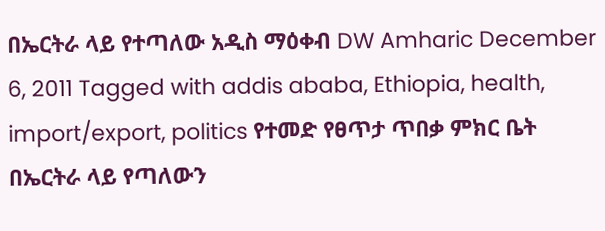በኤርትራ ላይ የተጣለው አዲስ ማዕቀብ DW Amharic December 6, 2011 Tagged with addis ababa, Ethiopia, health, import/export, politics የተመድ የፀጥታ ጥበቃ ምክር ቤት በኤርትራ ላይ የጣለውን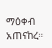ማዕቀብ አጠናከረ።